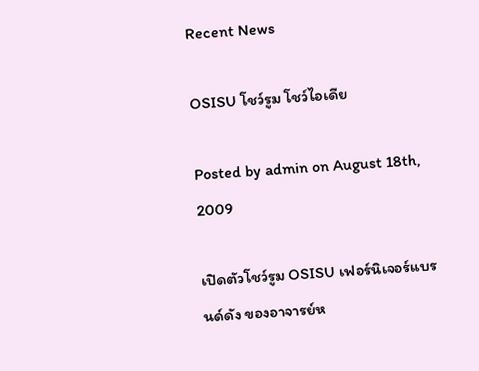Recent News

OSISU โชว์รูม โชว์ไอเดีย

Posted by admin on August 18th, 2009

เปิดตัวโชว์รูม OSISU เฟอร์นิเจอร์แบรนด์ดัง ของอาจารย์ห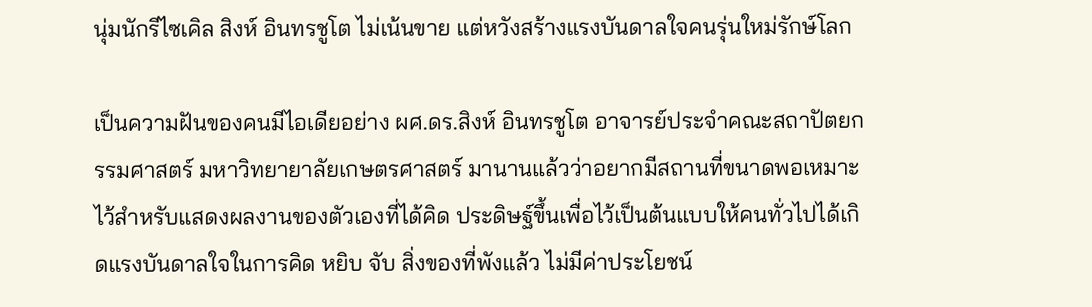นุ่มนักรีไซเคิล สิงห์ อินทรชูโต ไม่เน้นขาย แต่หวังสร้างแรงบันดาลใจคนรุ่นใหม่รักษ์โลก

เป็นความฝันของคนมีไอเดียอย่าง ผศ.ดร.สิงห์ อินทรชูโต อาจารย์ประจำคณะสถาปัตยกรรมศาสตร์ มหาวิทยายาลัยเกษตรศาสตร์ มานานแล้วว่าอยากมีสถานที่ขนาดพอเหมาะไว้สำหรับแสดงผลงานของตัวเองที่ได้คิด ประดิษฐ์ขึ้นเพื่อไว้เป็นต้นแบบให้คนทั่วไปได้เกิดแรงบันดาลใจในการคิด หยิบ จับ สิ่งของที่พังแล้ว ไม่มีค่าประโยชน์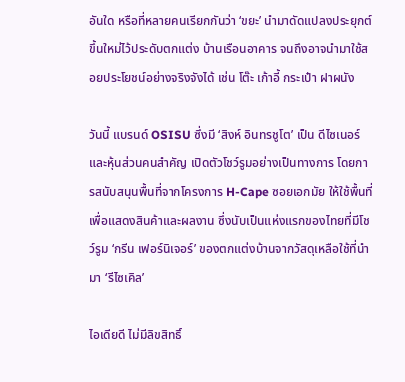อันใด หรือที่หลายคนเรียกกันว่า ‘ขยะ’ นำมาดัดแปลงประยุกต์ขึ้นใหม่ไว้ประดับตกแต่ง บ้านเรือนอาคาร จนถึงอาจนำมาใช้สอยประโยชน์อย่างจริงจังได้ เช่น โต๊ะ เก้าอี้ กระเป๋า ฝาผนัง

วันนี้ แบรนด์ OSISU ซึ่งมี ‘สิงห์ อินทรชูโต’ เป็น ดีไซเนอร์และหุ้นส่วนคนสำคัญ เปิดตัวโชว์รูมอย่างเป็นทางการ โดยการสนับสนุนพื้นที่จากโครงการ H-Cape ซอยเอกมัย ให้ใช้พื้นที่เพื่อแสดงสินค้าและผลงาน ซึ่งนับเป็นแห่งแรกของไทยที่มีโชว์รูม ‘กรีน เฟอร์นิเจอร์’ ของตกแต่งบ้านจากวัสดุเหลือใช้ที่นำมา ‘รีไซเคิล’

ไอเดียดี ไม่มีลิขสิทธิ์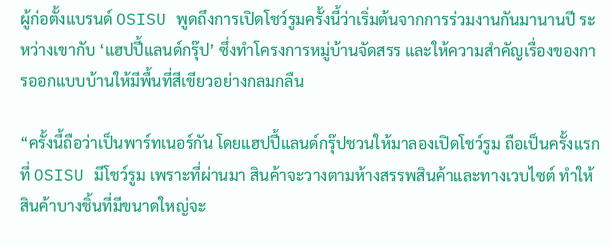ผู้ก่อตั้งแบรนด์ OSISU พูดถึงการเปิดโชว์รูมครั้งนี้ว่าเริ่มต้นจากการร่วมงานกันมานานปี ระหว่างเขากับ ‘แฮปปี้แลนด์กรุ๊ป’ ซึ่งทำโครงการหมู่บ้านจัดสรร และให้ความสำคัญเรื่องของการออกแบบบ้านให้มีพื้นที่สีเขียวอย่างกลมกลืน

“ครั้งนี้ถือว่าเป็นพาร์ทเนอร์กัน โดยแฮปปี้แลนด์กรุ๊ปชวนให้มาลองเปิดโชว์รูม ถือเป็นครั้งแรกที่ OSISU มีโชว์รูม เพราะที่ผ่านมา สินค้าจะวางตามห้างสรรพสินค้าและทางเวบไซต์ ทำให้สินค้าบางชิ้นที่มีขนาดใหญ่จะ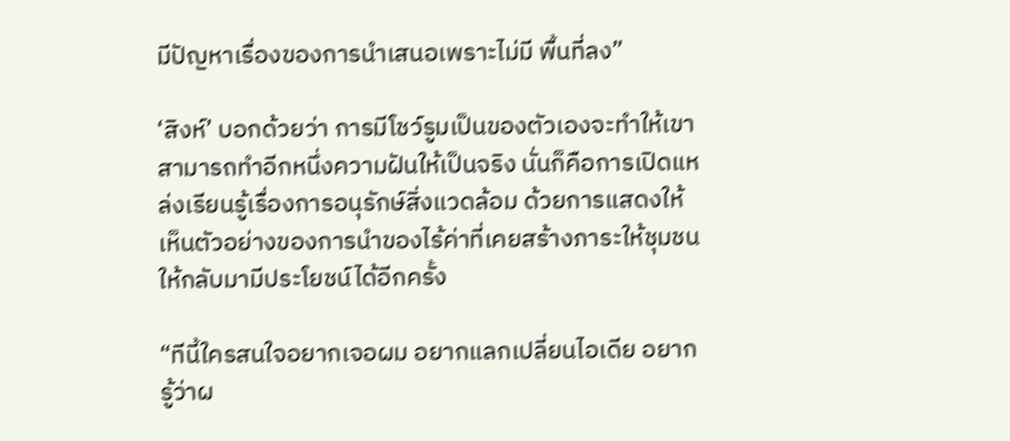มีปัญหาเรื่องของการนำเสนอเพราะไม่มี พื้นที่ลง”

‘สิงห์’ บอกด้วยว่า การมีโชว์รูมเป็นของตัวเองจะทำให้เขาสามารถทำอีกหนึ่งความฝันให้เป็นจริง นั่นก็คือการเปิดแหล่งเรียนรู้เรื่องการอนุรักษ์สิ่งแวดล้อม ด้วยการแสดงให้เห็นตัวอย่างของการนำของไร้ค่าที่เคยสร้างภาระให้ชุมชน ให้กลับมามีประโยชน์ได้อีกครั้ง

“ทีนี้ใครสนใจอยากเจอผม อยากแลกเปลี่ยนไอเดีย อยากรู้ว่าผ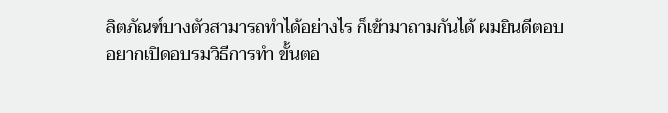ลิตภัณฑ์บางตัวสามารถทำได้อย่างไร ก็เข้ามาถามกันได้ ผมยินดีตอบ อยากเปิดอบรมวิธีการทำ ขั้นตอ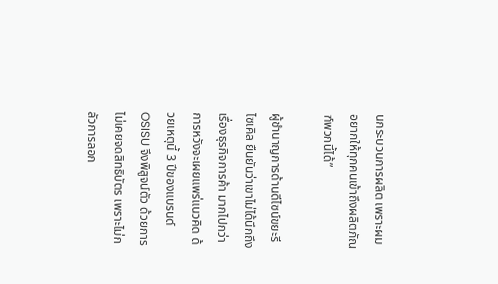นกระบวนการผลิต เพราะผมอยากให้ทุกคนเข้าถึงผลิตภัณฑ์พวกนี้ได้”

ผู้ชำนาญการด้านดีไซน์ขยะรีไซเคิล ยืนยันว่าเขาไม่ได้นึกถึงเรื่องธุรกิจการค้า มากไปกว่าการหวังจะเผยแพร่แนวคิด ด้วยเหตุนี้ 3 ปีของแบรนด์ OSISU จึงพิสูจน์ตัว ด้วยการไม่เคยจดสิทธิบัตร เพราะไม่กลัวการลอก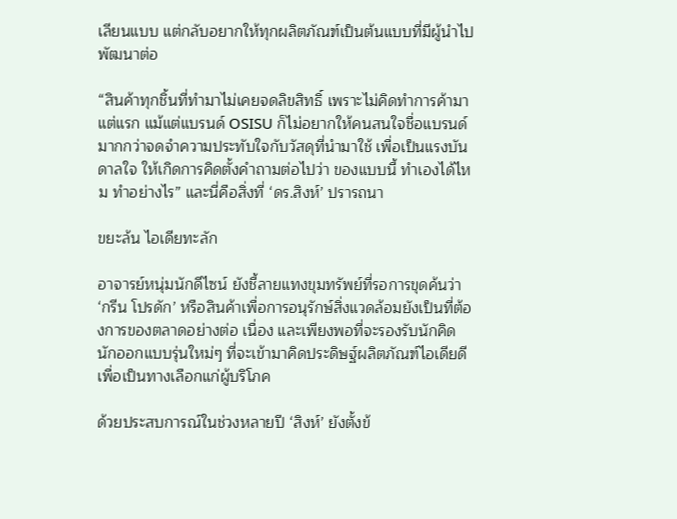เลียนแบบ แต่กลับอยากให้ทุกผลิตภัณฑ์เป็นต้นแบบที่มีผู้นำไปพัฒนาต่อ

“สินค้าทุกชิ้นที่ทำมาไม่เคยจดลิขสิทธิ์ เพราะไม่คิดทำการค้ามาแต่แรก แม้แต่แบรนด์ OSISU ก็ไม่อยากให้คนสนใจชื่อแบรนด์มากกว่าจดจำความประทับใจกับวัสดุที่นำมาใช้ เพื่อเป็นแรงบันดาลใจ ให้เกิดการคิดตั้งคำถามต่อไปว่า ของแบบนี้ ทำเองได้ไหม ทำอย่างไร” และนี่คือสิ่งที่ ‘ดร.สิงห์’ ปรารถนา

ขยะล้น ไอเดียทะลัก

อาจารย์หนุ่มนักดีไซน์ ยังชี้ลายแทงขุมทรัพย์ที่รอการขุดค้นว่า ‘กรีน โปรดัก’ หรือสินค้าเพื่อการอนุรักษ์สิ่งแวดล้อมยังเป็นที่ต้องการของตลาดอย่างต่อ เนื่อง และเพียงพอที่จะรองรับนักคิดนักออกแบบรุ่นใหม่ๆ ที่จะเข้ามาคิดประดิษฐ์ผลิตภัณฑ์ไอเดียดีเพื่อเป็นทางเลือกแก่ผู้บริโภค

ด้วยประสบการณ์ในช่วงหลายปี ‘สิงห์’ ยังตั้งข้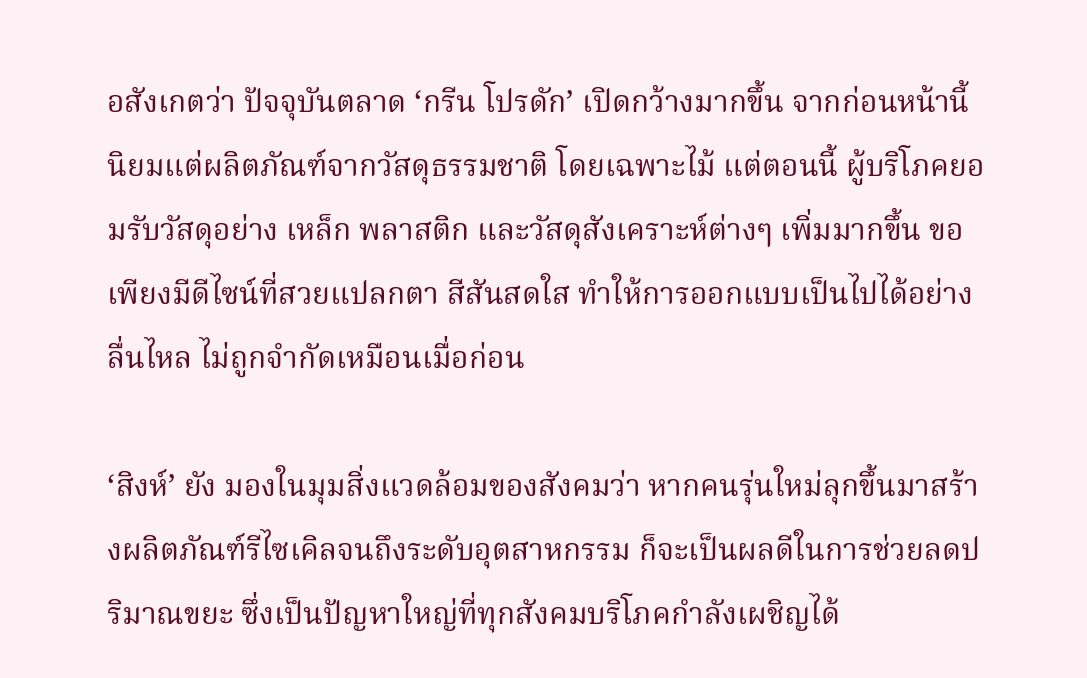อสังเกตว่า ปัจจุบันตลาด ‘กรีน โปรดัก’ เปิดกว้างมากขึ้น จากก่อนหน้านี้ นิยมแต่ผลิตภัณฑ์จากวัสดุธรรมชาติ โดยเฉพาะไม้ แต่ตอนนี้ ผู้บริโภคยอมรับวัสดุอย่าง เหล็ก พลาสติก และวัสดุสังเคราะห์ต่างๆ เพิ่มมากขึ้น ขอเพียงมีดีไซน์ที่สวยแปลกตา สีสันสดใส ทำให้การออกแบบเป็นไปได้อย่างลื่นไหล ไม่ถูกจำกัดเหมือนเมื่อก่อน

‘สิงห์’ ยัง มองในมุมสิ่งแวดล้อมของสังคมว่า หากคนรุ่นใหม่ลุกขึ้นมาสร้างผลิตภัณฑ์รีไซเคิลจนถึงระดับอุตสาหกรรม ก็จะเป็นผลดีในการช่วยลดปริมาณขยะ ซึ่งเป็นปัญหาใหญ่ที่ทุกสังคมบริโภคกำลังเผชิญได้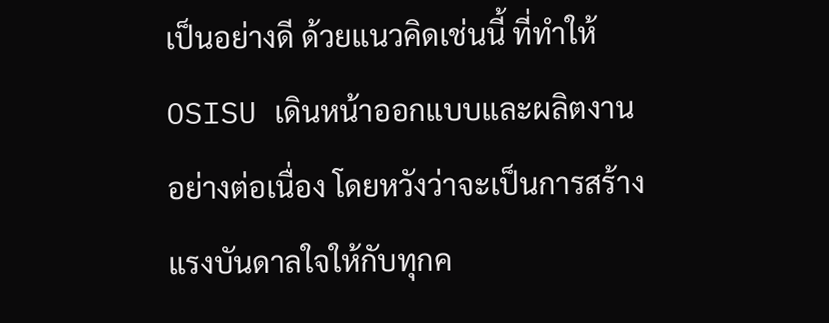เป็นอย่างดี ด้วยแนวคิดเช่นนี้ ที่ทำให้ OSISU เดินหน้าออกแบบและผลิตงานอย่างต่อเนื่อง โดยหวังว่าจะเป็นการสร้างแรงบันดาลใจให้กับทุกค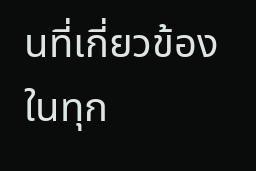นที่เกี่ยวข้องในทุก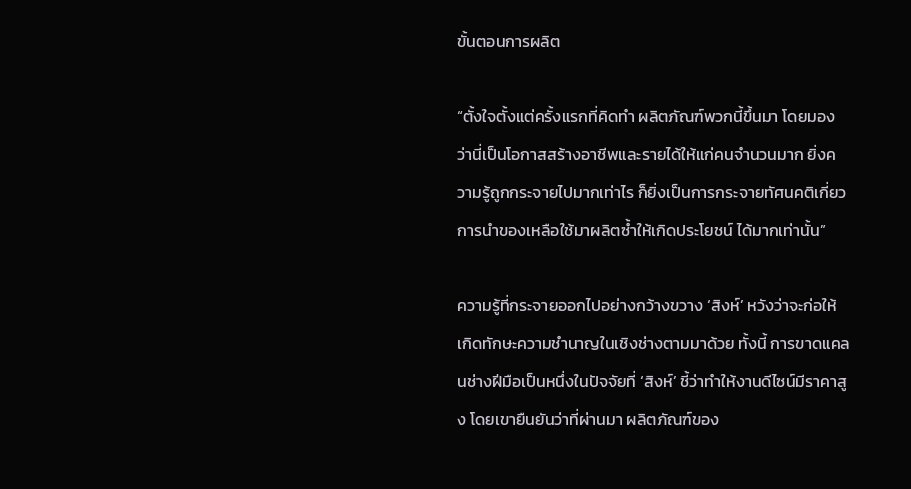ขั้นตอนการผลิต

“ตั้งใจตั้งแต่ครั้งแรกที่คิดทำ ผลิตภัณฑ์พวกนี้ขึ้นมา โดยมองว่านี่เป็นโอกาสสร้างอาชีพและรายได้ให้แก่คนจำนวนมาก ยิ่งความรู้ถูกกระจายไปมากเท่าไร ก็ยิ่งเป็นการกระจายทัศนคติเกี่ยวการนำของเหลือใช้มาผลิตซ้ำให้เกิดประโยชน์ ได้มากเท่านั้น”

ความรู้ที่กระจายออกไปอย่างกว้างขวาง ‘สิงห์’ หวังว่าจะก่อให้เกิดทักษะความชำนาญในเชิงช่างตามมาด้วย ทั้งนี้ การขาดแคลนช่างฝีมือเป็นหนึ่งในปัจจัยที่ ‘สิงห์’ ชี้ว่าทำให้งานดีไซน์มีราคาสูง โดยเขายืนยันว่าที่ผ่านมา ผลิตภัณฑ์ของ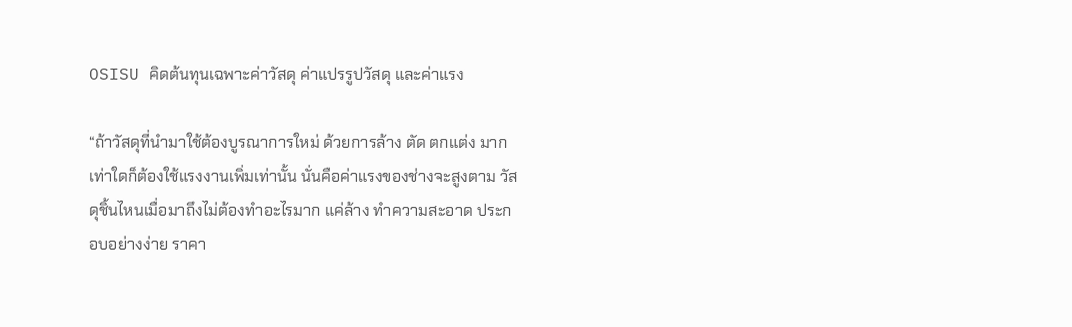OSISU คิดต้นทุนเฉพาะค่าวัสดุ ค่าแปรรูปวัสดุ และค่าแรง

“ถ้าวัสดุที่นำมาใช้ต้องบูรณาการใหม่ ด้วยการล้าง ตัด ตกแต่ง มากเท่าใดก็ต้องใช้แรงงานเพิ่มเท่านั้น นั่นคือค่าแรงของช่างจะสูงตาม วัสดุชิ้นไหนเมื่อมาถึงไม่ต้องทำอะไรมาก แค่ล้าง ทำความสะอาด ประกอบอย่างง่าย ราคา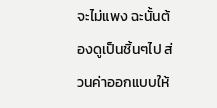จะไม่แพง ฉะนั้นต้องดูเป็นชิ้นๆไป ส่วนค่าออกแบบให้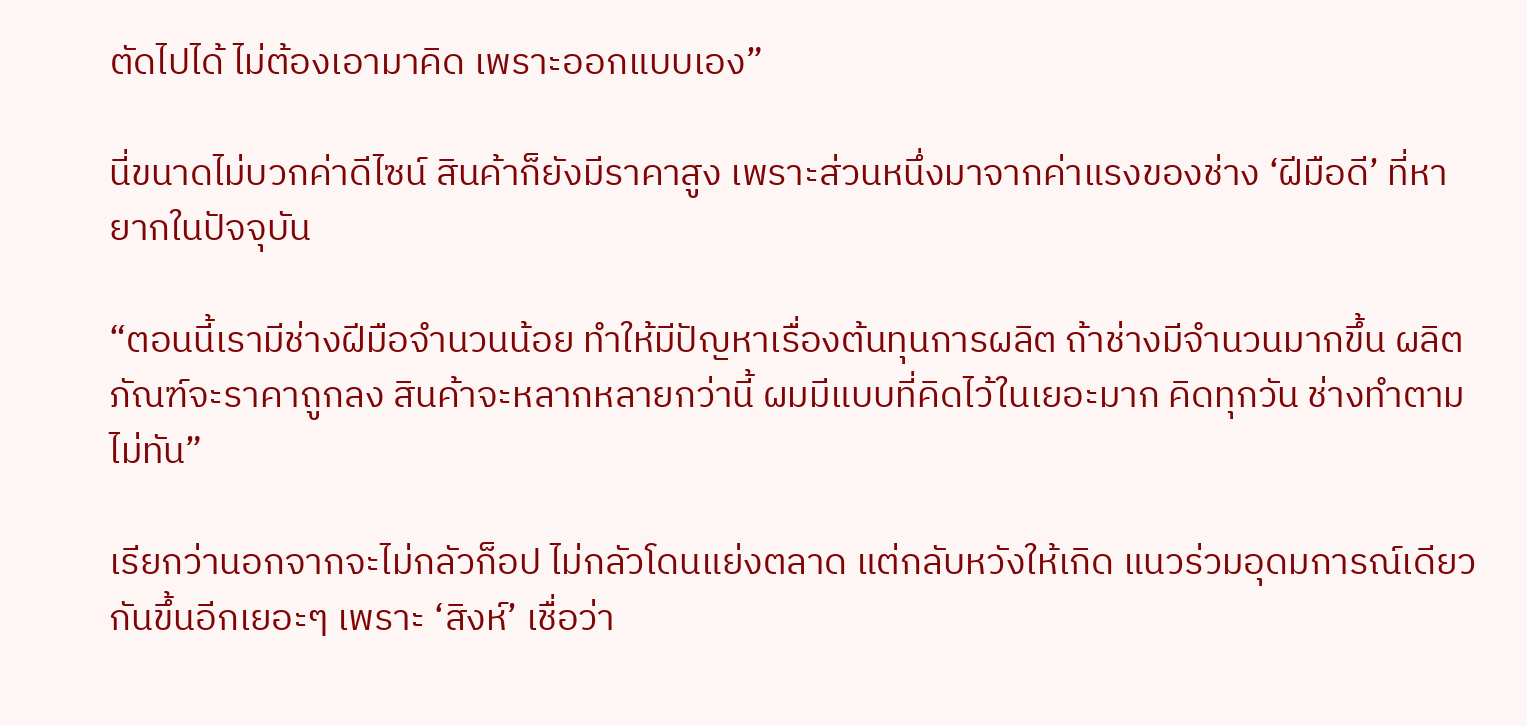ตัดไปได้ ไม่ต้องเอามาคิด เพราะออกแบบเอง”

นี่ขนาดไม่บวกค่าดีไซน์ สินค้าก็ยังมีราคาสูง เพราะส่วนหนึ่งมาจากค่าแรงของช่าง ‘ฝีมือดี’ ที่หายากในปัจจุบัน

“ตอนนี้เรามีช่างฝีมือจำนวนน้อย ทำให้มีปัญหาเรื่องต้นทุนการผลิต ถ้าช่างมีจำนวนมากขึ้น ผลิตภัณฑ์จะราคาถูกลง สินค้าจะหลากหลายกว่านี้ ผมมีแบบที่คิดไว้ในเยอะมาก คิดทุกวัน ช่างทำตามไม่ทัน”

เรียกว่านอกจากจะไม่กลัวก็อป ไม่กลัวโดนแย่งตลาด แต่กลับหวังให้เกิด แนวร่วมอุดมการณ์เดียวกันขึ้นอีกเยอะๆ เพราะ ‘สิงห์’ เชื่อว่า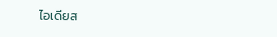ไอเดียส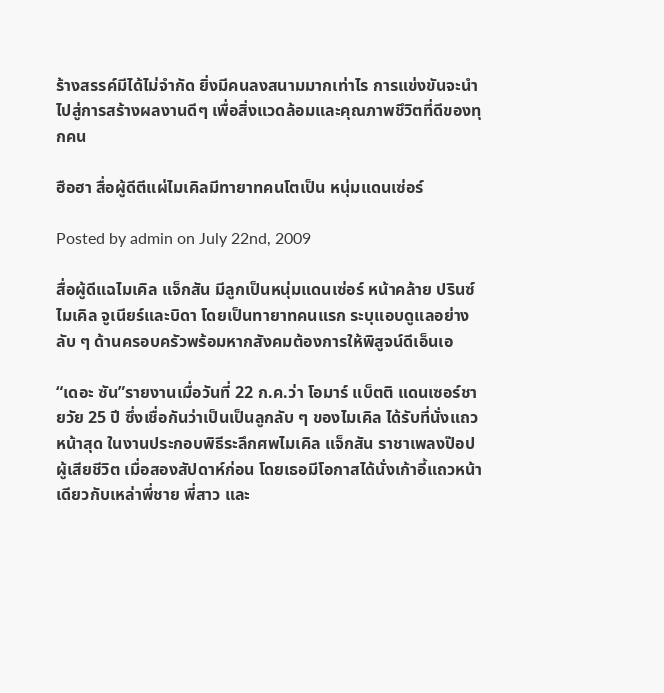ร้างสรรค์มีได้ไม่จำกัด ยิ่งมีคนลงสนามมากเท่าไร การแข่งขันจะนำไปสู่การสร้างผลงานดีๆ เพื่อสิ่งแวดล้อมและคุณภาพชึวิตที่ดีของทุกคน

ฮือฮา สื่อผู้ดีตีแผ่ไมเคิลมีทายาทคนโตเป็น หนุ่มแดนเซ่อร์

Posted by admin on July 22nd, 2009

สื่อผู้ดีแฉไมเคิล แจ็กสัน มีลูกเป็นหนุ่มแดนเซ่อร์ หน้าคล้าย ปรินซ์ ไมเคิล จูเนียร์และบิดา โดยเป็นทายาทคนแรก ระบุแอบดูแลอย่างลับ ๆ ด้านครอบครัวพร้อมหากสังคมต้องการให้พิสูจน์ดีเอ็นเอ

“เดอะ ซัน”รายงานเมื่อวันที่ 22 ก.ค.ว่า โอมาร์ แบ็ตติ แดนเซอร์ชายวัย 25 ปี ซึ่งเชื่อกันว่าเป็นเป็นลูกลับ ๆ ของไมเคิล ได้รับที่นั่งแถวหน้าสุด ในงานประกอบพิธีระลึกศพไมเคิล แจ็กสัน ราชาเพลงป๊อปผู้เสียชีวิต เมื่อสองสัปดาห์ก่อน โดยเธอมีโอกาสได้นั่งเก้าอี้แถวหน้าเดียวกับเหล่าพี่ชาย พี่สาว และ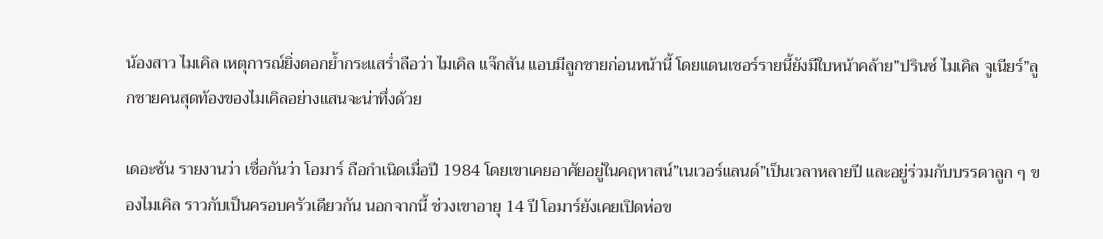น้องสาว ไมเคิล เหตุการณ์ยิ่งตอกย้ำกระแสร่ำลือว่า ไมเคิล แจ๊กสัน แอบมีลูกชายก่อนหน้านี้ โดยแดนเชอร์รายนี้ยังมีใบหน้าคล้าย”ปรินซ์ ไมเคิล จูเนียร์”ลูกชายคนสุดท้องของไมเคิลอย่างแสนจะน่าทึ่งด้วย

เดอะซัน รายงานว่า เชื่อกันว่า โอมาร์ ถือกำเนิดเมื่อปี 1984 โดยเขาเคยอาศัยอยู่ในคฤหาสน์”เนเวอร์แลนด์”เป็นเวลาหลายปี และอยู่ร่วมกับบรรดาลูก ๆ ของไมเคิล ราวกับเป็นครอบครัวเดียวกัน นอกจากนี้ ช่วงเขาอายุ 14 ปี โอมาร์ยังเคยเปิดห่อข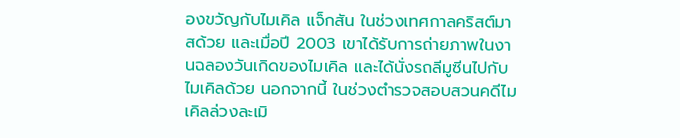องขวัญกับไมเคิล แจ็กสัน ในช่วงเทศกาลคริสต์มาสด้วย และเมื่อปี 2003 เขาได้รับการถ่ายภาพในงานฉลองวันเกิดของไมเคิล และได้นั่งรถลีมูซีนไปกับไมเคิลด้วย นอกจากนี้ ในช่วงตำรวจสอบสวนคดีไมเคิลล่วงละเมิ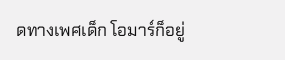ดทางเพศเด็ก โอมาร์ก็อยู่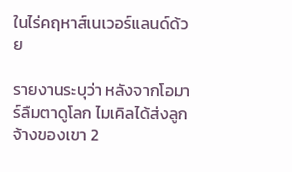ในไร่คฤหาส์เนเวอร์แลนด์ด้วย

รายงานระบุว่า หลังจากโอมาร์ลืมตาดูโลก ไมเคิลได้ส่งลูกจ้างของเขา 2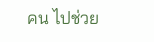คน ไปช่วย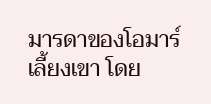มารดาของโอมาร์เลี้ยงเขา โดย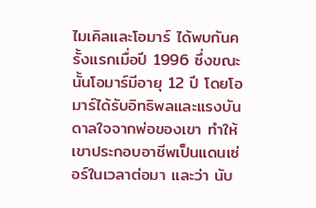ไมเคิลและโอมาร์ ได้พบกันครั้งแรกเมื่อปี 1996 ซึ่งขณะนั้นโอมาร์มีอายุ 12 ปี โดยโอมาร์ได้รับอิทธิพลและแรงบันดาลใจจากพ่อของเขา ทำให้เขาประกอบอาชีพเป็นแดนเซ่อร์ในเวลาต่อมา และว่า นับ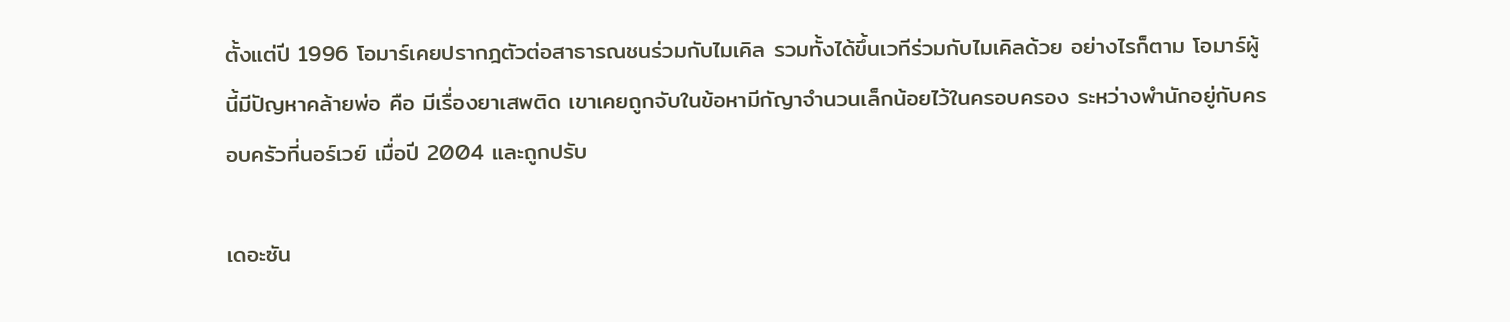ตั้งแต่ปี 1996 โอมาร์เคยปรากฎตัวต่อสาธารณชนร่วมกับไมเคิล รวมทั้งได้ขึ้นเวทีร่วมกับไมเคิลด้วย อย่างไรก็ตาม โอมาร์ผู้นี้มีปัญหาคล้ายพ่อ คือ มีเรื่องยาเสพติด เขาเคยถูกจับในข้อหามีกัญาจำนวนเล็กน้อยไว้ในครอบครอง ระหว่างพำนักอยู่กับครอบครัวที่นอร์เวย์ เมื่อปี 2004 และถูกปรับ

เดอะซัน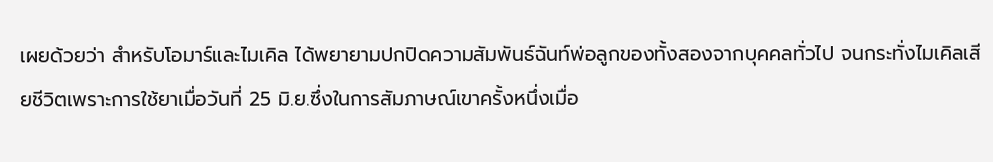เผยด้วยว่า สำหรับโอมาร์และไมเคิล ได้พยายามปกปิดความสัมพันธ์ฉันท์พ่อลูกของทั้งสองจากบุคคลทั่วไป จนกระทั่งไมเคิลเสียชีวิตเพราะการใช้ยาเมื่อวันที่ 25 มิ.ย.ซึ่งในการสัมภาษณ์เขาครั้งหนึ่งเมื่อ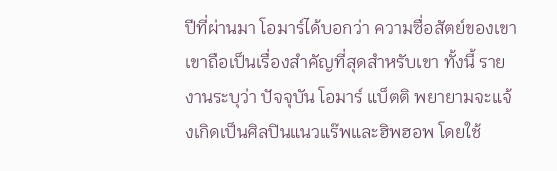ปีที่ผ่านมา โอมาร์ได้บอกว่า ความซื่อสัตย์ของเขาเขาถือเป็นเรื่องสำคัญที่สุดสำหรับเขา ทั้งนี้ รายงานระบุว่า ปัจจุบัน โอมาร์ แบ็ตติ พยายามจะแจ้งเกิดเป็นศิลปินแนวแร๊พและฮิพฮอพ โดยใช้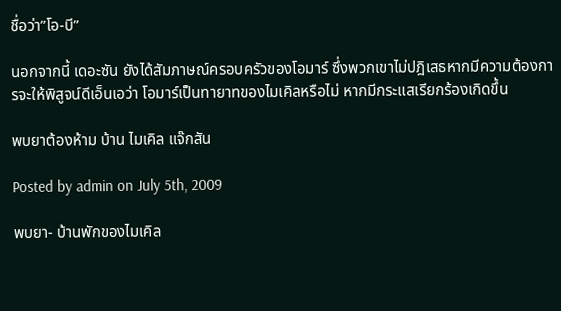ชื่อว่า”โอ-บี”

นอกจากนี้ เดอะซัน ยังได้สัมภาษณ์ครอบครัวของโอมาร์ ซึ่งพวกเขาไม่ปฎิเสธหากมีความต้องการจะให้พิสูจน์ดีเอ็นเอว่า โอมาร์เป็นทายาทของไมเคิลหรือไม่ หากมีกระแสเรียกร้องเกิดขึ้น

พบยาต้องห้าม บ้าน ไมเคิล แจ๊กสัน

Posted by admin on July 5th, 2009

พบยา- บ้านพักของไมเคิล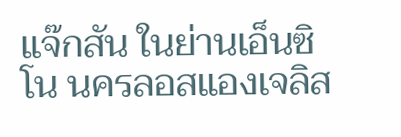แจ๊กสัน ในย่านเอ็นซิโน นครลอสแองเจลิส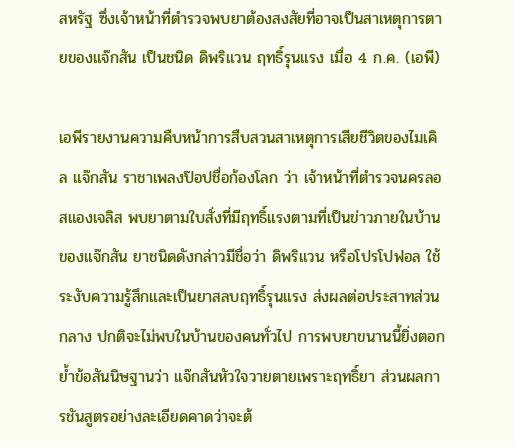สหรัฐ ซึ่งเจ้าหน้าที่ตำรวจพบยาต้องสงสัยที่อาจเป็นสาเหตุการตายของแจ๊กสัน เป็นชนิด ดิพริแวน ฤทธิ์รุนแรง เมื่อ 4 ก.ค. (เอพี)

เอพีรายงานความคืบหน้าการสืบสวนสาเหตุการเสียชีวิตของไมเคิล แจ๊กสัน ราชาเพลงป๊อปชื่อก้องโลก ว่า เจ้าหน้าที่ตำรวจนครลอสแองเจลิส พบยาตามใบสั่งที่มีฤทธิ์แรงตามที่เป็นข่าวภายในบ้านของแจ๊กสัน ยาชนิดดังกล่าวมีชื่อว่า ดิพริแวน หรือโปรโปฟอล ใช้ระงับความรู้สึกและเป็นยาสลบฤทธิ์รุนแรง ส่งผลต่อประสาทส่วนกลาง ปกติจะไม่พบในบ้านของคนทั่วไป การพบยาขนานนี้ยิ่งตอกย้ำข้อสันนิษฐานว่า แจ๊กสันหัวใจวายตายเพราะฤทธิ์ยา ส่วนผลการชันสูตรอย่างละเอียดคาดว่าจะต้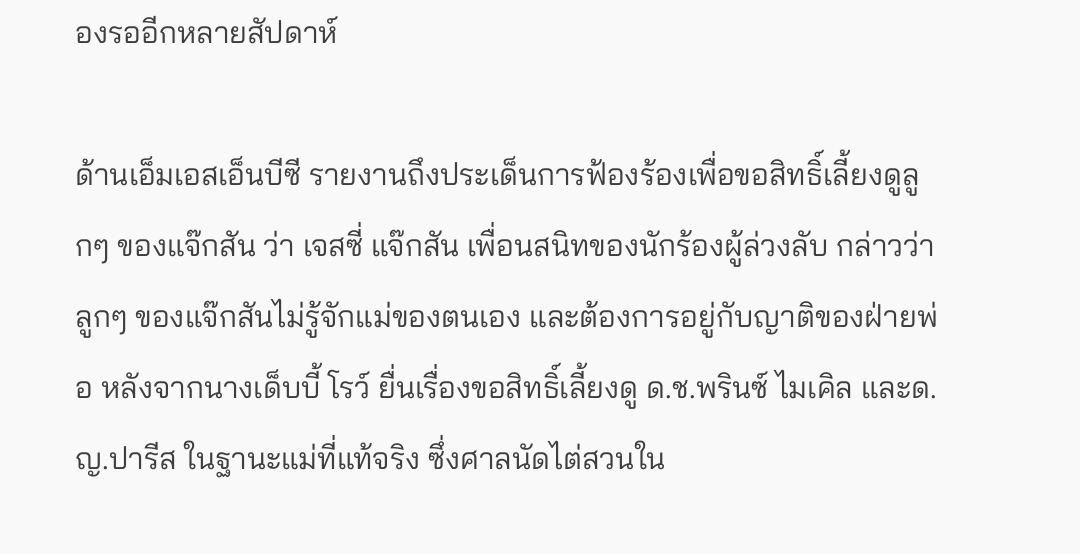องรออีกหลายสัปดาห์

ด้านเอ็มเอสเอ็นบีซี รายงานถึงประเด็นการฟ้องร้องเพื่อขอสิทธิ์เลี้ยงดูลูกๆ ของแจ๊กสัน ว่า เจสซี่ แจ๊กสัน เพื่อนสนิทของนักร้องผู้ล่วงลับ กล่าวว่า ลูกๆ ของแจ๊กสันไม่รู้จักแม่ของตนเอง และต้องการอยู่กับญาติของฝ่ายพ่อ หลังจากนางเด็บบี้ โรว์ ยื่นเรื่องขอสิทธิ์เลี้ยงดู ด.ช.พรินซ์ ไมเคิล และด.ญ.ปารีส ในฐานะแม่ที่แท้จริง ซึ่งศาลนัดไต่สวนใน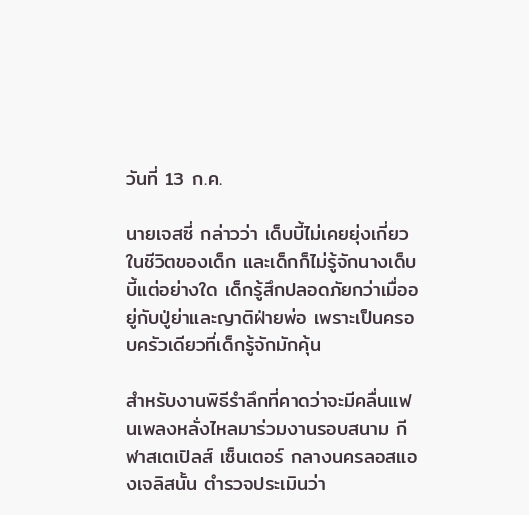วันที่ 13 ก.ค.

นายเจสซี่ กล่าวว่า เด็บบี้ไม่เคยยุ่งเกี่ยวในชีวิตของเด็ก และเด็กก็ไม่รู้จักนางเด็บบี้แต่อย่างใด เด็กรู้สึกปลอดภัยกว่าเมื่ออยู่กับปู่ย่าและญาติฝ่ายพ่อ เพราะเป็นครอบครัวเดียวที่เด็กรู้จักมักคุ้น

สำหรับงานพิธีรำลึกที่คาดว่าจะมีคลื่นแฟนเพลงหลั่งไหลมาร่วมงานรอบสนาม กีฬาสเตเปิลส์ เซ็นเตอร์ กลางนครลอสแองเจลิสนั้น ตำรวจประเมินว่า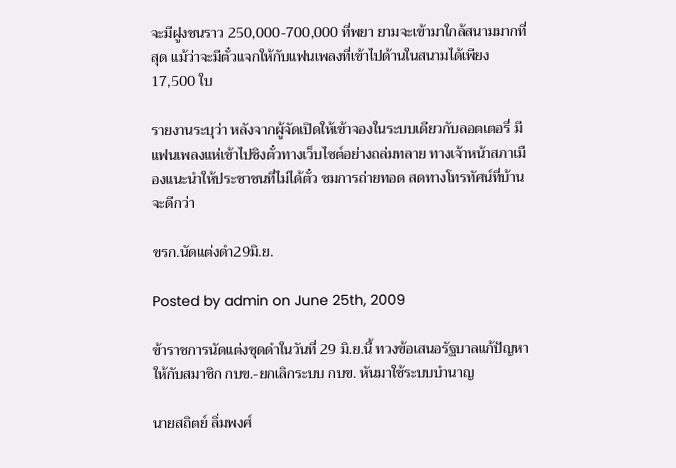จะมีฝูงชนราว 250,000-700,000 ที่พยา ยามจะเข้ามาใกล้สนามมากที่สุด แม้ว่าจะมีตั๋วแจกให้กับแฟนเพลงที่เข้าไปด้านในสนามได้เพียง 17,500 ใบ

รายงานระบุว่า หลังจากผู้จัดเปิดให้เข้าจองในระบบเดียวกับลอตเตอรี่ มีแฟนเพลงแห่เข้าไปชิงตั๋วทางเว็บไซต์อย่างถล่มทลาย ทางเจ้าหน้าสภาเมืองแนะนำให้ประชาชนที่ไม่ได้ตั๋ว ชมการถ่ายทอด สดทางโทรทัศน์ที่บ้านจะดีกว่า

ขรก.นัดแต่งดำ29มิ.ย.

Posted by admin on June 25th, 2009

ข้าราชการนัดแต่งชุดดำในวันที่ 29 มิ.ย.นี้ ทวงข้อเสนอรัฐบาลแก้ปัญหาให้กับสมาชิก กบข.-ยกเลิกระบบ กบข. หันมาใช้ระบบบำนาญ

นายสถิตย์ ลิ่มพงศ์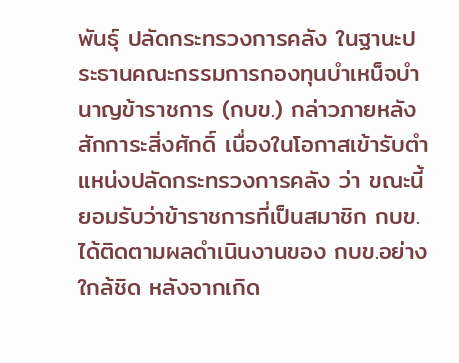พันธุ์ ปลัดกระทรวงการคลัง ในฐานะประธานคณะกรรมการกองทุนบำเหน็จบำนาญข้าราชการ (กบข.) กล่าวภายหลังสักการะสิ่งศักดิ์ เนื่องในโอกาสเข้ารับตำแหน่งปลัดกระทรวงการคลัง ว่า ขณะนี้ยอมรับว่าข้าราชการที่เป็นสมาชิก กบข.ได้ติดตามผลดำเนินงานของ กบข.อย่าง ใกล้ชิด หลังจากเกิด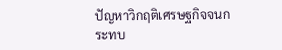ปัญหาวิกฤติเศรษฐกิจจนกระทบ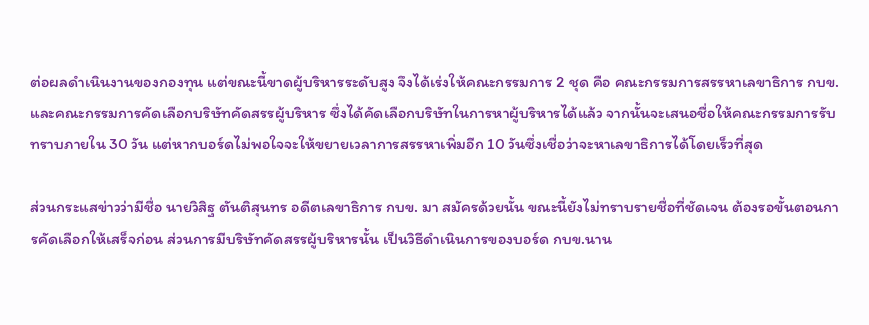ต่อผลดำเนินงานของกองทุน แต่ขณะนี้ขาดผู้บริหารระดับสูง จึงได้เร่งให้คณะกรรมการ 2 ชุด คือ คณะกรรมการสรรหาเลขาธิการ กบข. และคณะกรรมการคัดเลือกบริษัทคัดสรรผู้บริหาร ซึ่งได้คัดเลือกบริษัทในการหาผู้บริหารได้แล้ว จากนั้นจะเสนอชื่อให้คณะกรรมการรับทราบภายใน 30 วัน แต่หากบอร์ดไม่พอใจจะให้ขยายเวลาการสรรหาเพิ่มอีก 10 วันซึ่งเชื่อว่าจะหาเลขาธิการได้โดยเร็วที่สุด

ส่วนกระแสข่าวว่ามีชื่อ นายวิสิฐ ตันติสุนทร อดีตเลขาธิการ กบข. มา สมัครด้วยนั้น ขณะนี้ยังไม่ทราบรายชื่อที่ชัดเจน ต้องรอขั้นตอนการคัดเลือกให้เสร็จก่อน ส่วนการมีบริษัทคัดสรรผู้บริหารนั้น เป็นวิธีดำเนินการของบอร์ด กบข.นาน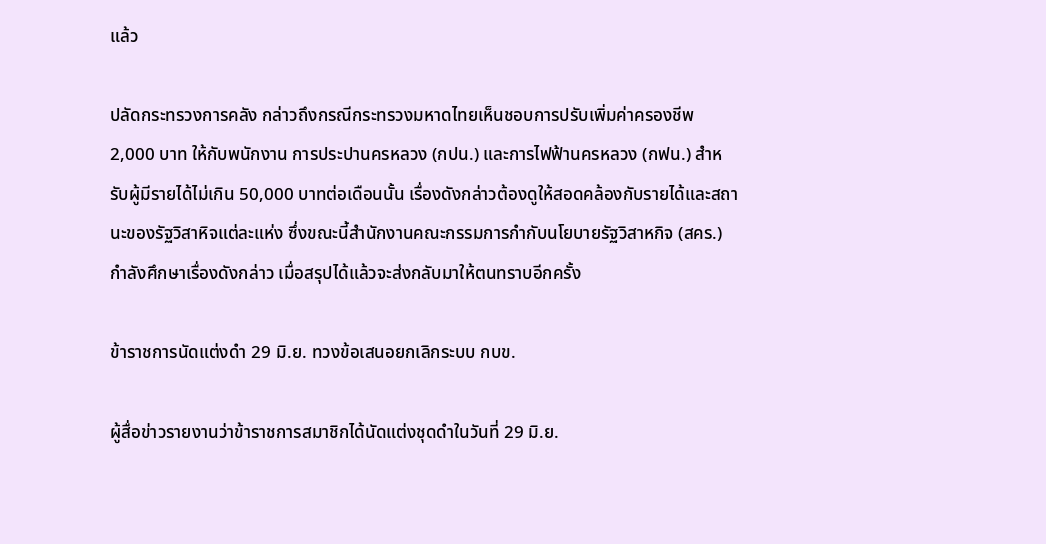แล้ว

ปลัดกระทรวงการคลัง กล่าวถึงกรณีกระทรวงมหาดไทยเห็นชอบการปรับเพิ่มค่าครองชีพ 2,000 บาท ให้กับพนักงาน การประปานครหลวง (กปน.) และการไฟฟ้านครหลวง (กฟน.) สำหรับผู้มีรายได้ไม่เกิน 50,000 บาทต่อเดือนนั้น เรื่องดังกล่าวต้องดูให้สอดคล้องกับรายได้และสถานะของรัฐวิสาหิจแต่ละแห่ง ซึ่งขณะนี้สำนักงานคณะกรรมการกำกับนโยบายรัฐวิสาหกิจ (สคร.) กำลังศึกษาเรื่องดังกล่าว เมื่อสรุปได้แล้วจะส่งกลับมาให้ตนทราบอีกครั้ง

ข้าราชการนัดแต่งดำ 29 มิ.ย. ทวงข้อเสนอยกเลิกระบบ กบข.

ผู้สื่อข่าวรายงานว่าข้าราชการสมาชิกได้นัดแต่งชุดดำในวันที่ 29 มิ.ย.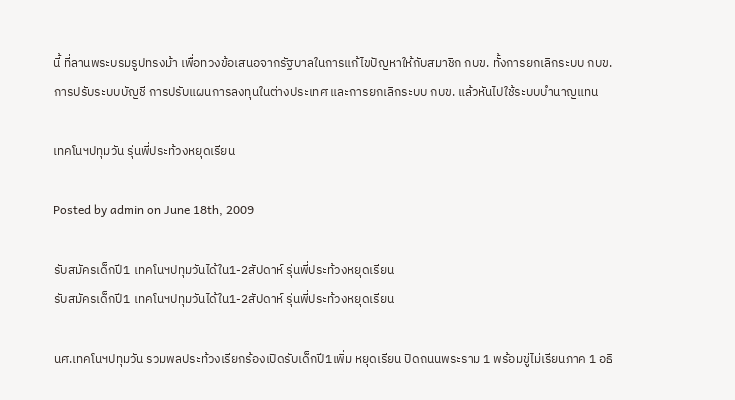นี้ ที่ลานพระบรมรูปทรงม้า เพื่อทวงข้อเสนอจากรัฐบาลในการแก้ไขปัญหาให้กับสมาชิก กบข. ทั้งการยกเลิกระบบ กบข. การปรับระบบบัญชี การปรับแผนการลงทุนในต่างประเทศ และการยกเลิกระบบ กบข. แล้วหันไปใช้ระบบบำนาญแทน

เทคโนฯปทุมวัน รุ่นพี่ประท้วงหยุดเรียน

Posted by admin on June 18th, 2009

รับสมัครเด็กปี1 เทคโนฯปทุมวันได้ใน1-2สัปดาห์ รุ่นพี่ประท้วงหยุดเรียน
รับสมัครเด็กปี1 เทคโนฯปทุมวันได้ใน1-2สัปดาห์ รุ่นพี่ประท้วงหยุดเรียน

นศ.เทคโนฯปทุมวัน รวมพลประท้วงเรียกร้องเปิดรับเด็กปี1เพิ่ม หยุดเรียน ปิดถนนพระราม 1 พร้อมขู่ไม่เรียนภาค 1 อธิ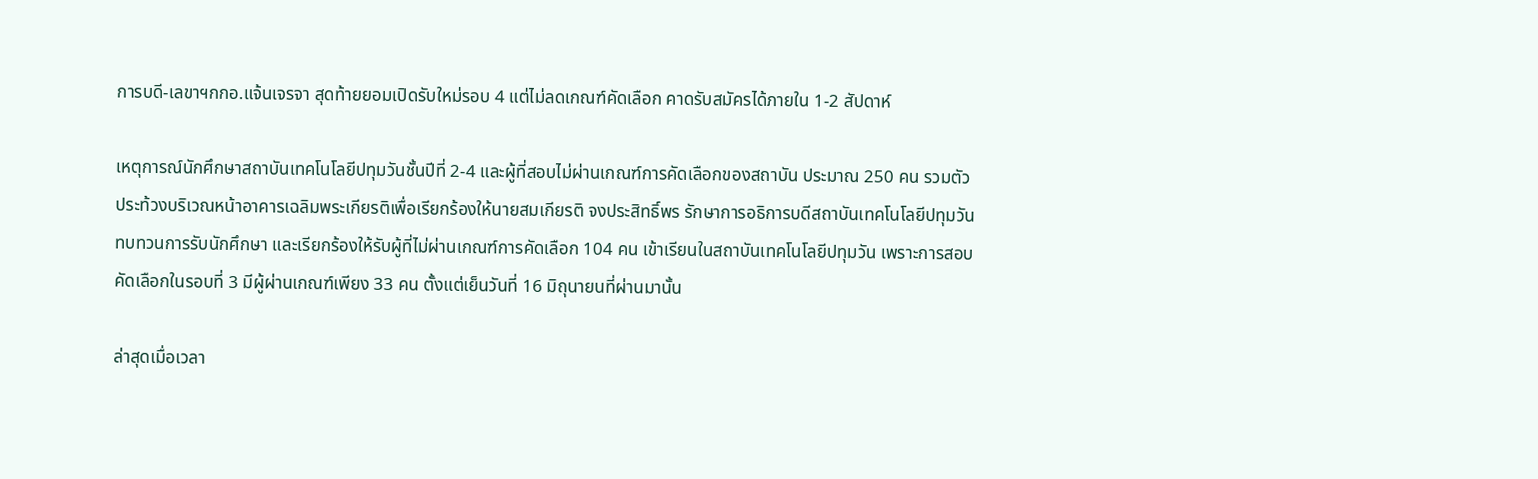การบดี-เลขาฯกกอ.แจ้นเจรจา สุดท้ายยอมเปิดรับใหม่รอบ 4 แต่ไม่ลดเกณฑ์คัดเลือก คาดรับสมัครได้ภายใน 1-2 สัปดาห์

เหตุการณ์นักศึกษาสถาบันเทคโนโลยีปทุมวันชั้นปีที่ 2-4 และผู้ที่สอบไม่ผ่านเกณฑ์การคัดเลือกของสถาบัน ประมาณ 250 คน รวมตัวประท้วงบริเวณหน้าอาคารเฉลิมพระเกียรติเพื่อเรียกร้องให้นายสมเกียรติ จงประสิทธิ์พร รักษาการอธิการบดีสถาบันเทคโนโลยีปทุมวัน ทบทวนการรับนักศึกษา และเรียกร้องให้รับผู้ที่ไม่ผ่านเกณฑ์การคัดเลือก 104 คน เข้าเรียนในสถาบันเทคโนโลยีปทุมวัน เพราะการสอบคัดเลือกในรอบที่ 3 มีผู้ผ่านเกณฑ์เพียง 33 คน ตั้งแต่เย็นวันที่ 16 มิถุนายนที่ผ่านมานั้น

ล่าสุดเมื่อเวลา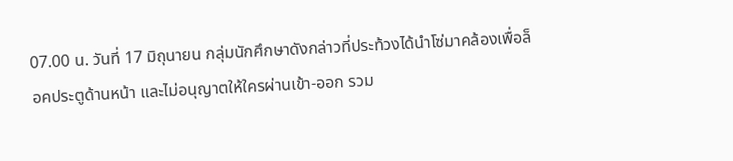07.00 น. วันที่ 17 มิถุนายน กลุ่มนักศึกษาดังกล่าวที่ประท้วงได้นำโซ่มาคล้องเพื่อล็อคประตูด้านหน้า และไม่อนุญาตให้ใครผ่านเข้า-ออก รวม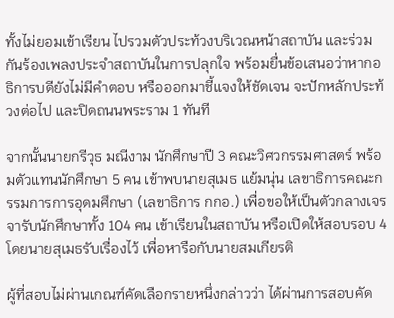ทั้งไม่ยอมเข้าเรียน ไปรวมตัวประท้วงบริเวณหน้าสถาบัน และร่วมกันร้องเพลงประจำสถาบันในการปลุกใจ พร้อมยื่นข้อเสนอว่าหากอธิการบดียังไม่มีคำตอบ หรือออกมาชี้แจงให้ชัดเจน จะปักหลักประท้วงต่อไป และปิดถนนพระราม 1 ทันที

จากนั้นนายกรีวุธ มณีงาม นักศึกษาปี 3 คณะวิศวกรรมศาสตร์ พร้อมตัวแทนนักศึกษา 5 คน เข้าพบนายสุเมธ แย้มนุ่น เลขาธิการคณะกรรมการการอุดมศึกษา (เลขาธิการ กกอ.) เพื่อขอให้เป็นตัวกลางเจรจารับนักศึกษาทั้ง 104 คน เข้าเรียนในสถาบัน หรือเปิดให้สอบรอบ 4 โดยนายสุเมธรับเรื่องไว้ เพื่อหารือกับนายสมเกียรติ

ผู้ที่สอบไม่ผ่านเกณฑ์คัดเลือกรายหนึ่งกล่าวว่า ได้ผ่านการสอบคัด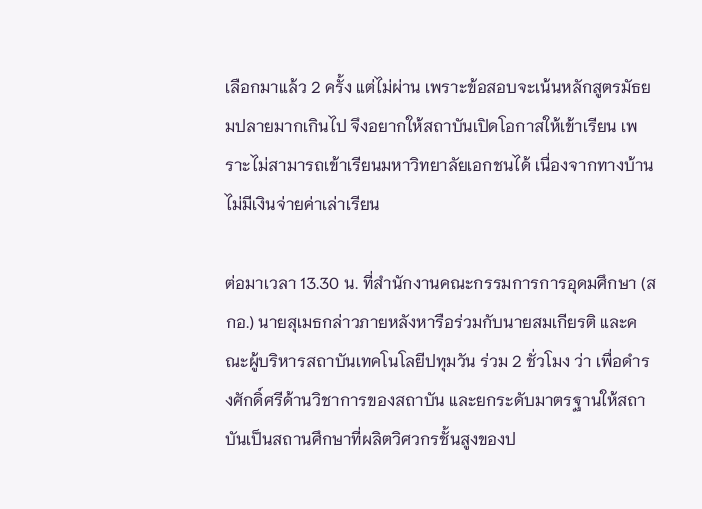เลือกมาแล้ว 2 ครั้ง แต่ไม่ผ่าน เพราะข้อสอบจะเน้นหลักสูตรมัธยมปลายมากเกินไป จึงอยากให้สถาบันเปิดโอกาสให้เข้าเรียน เพราะไม่สามารถเข้าเรียนมหาวิทยาลัยเอกชนได้ เนื่องจากทางบ้านไม่มีเงินจ่ายค่าเล่าเรียน

ต่อมาเวลา 13.30 น. ที่สำนักงานคณะกรรมการการอุดมศึกษา (สกอ.) นายสุเมธกล่าวภายหลังหารือร่วมกับนายสมเกียรติ และคณะผู้บริหารสถาบันเทคโนโลยีปทุมวัน ร่วม 2 ชั่วโมง ว่า เพื่อดำรงศักดิ์ศรีด้านวิชาการของสถาบัน และยกระดับมาตรฐานให้สถาบันเป็นสถานศึกษาที่ผลิตวิศวกรชั้นสูงของป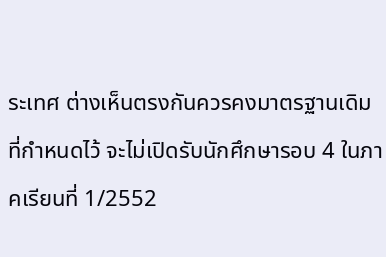ระเทศ ต่างเห็นตรงกันควรคงมาตรฐานเดิมที่กำหนดไว้ จะไม่เปิดรับนักศึกษารอบ 4 ในภาคเรียนที่ 1/2552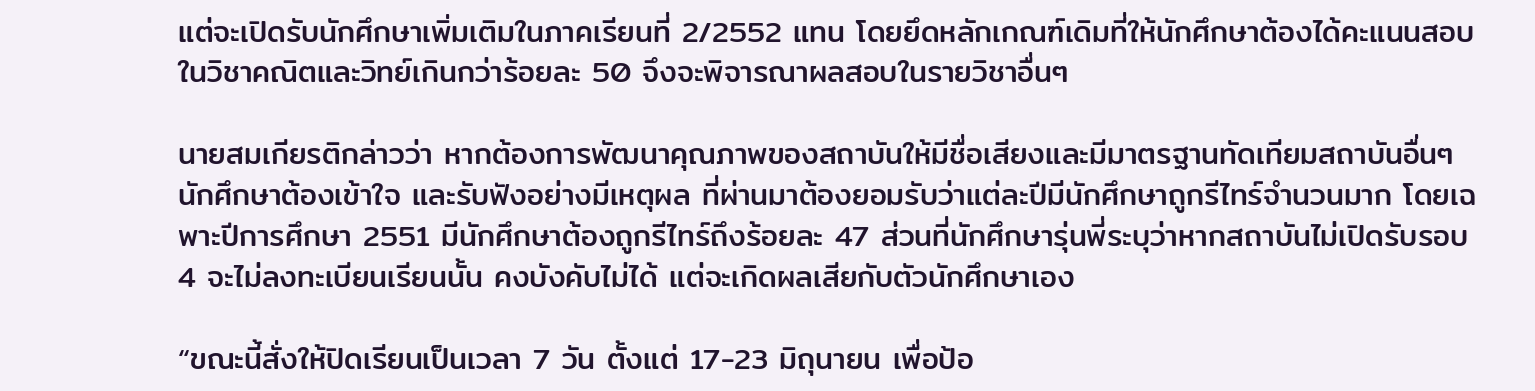แต่จะเปิดรับนักศึกษาเพิ่มเติมในภาคเรียนที่ 2/2552 แทน โดยยึดหลักเกณฑ์เดิมที่ให้นักศึกษาต้องได้คะแนนสอบในวิชาคณิตและวิทย์เกินกว่าร้อยละ 50 จึงจะพิจารณาผลสอบในรายวิชาอื่นๆ

นายสมเกียรติกล่าวว่า หากต้องการพัฒนาคุณภาพของสถาบันให้มีชื่อเสียงและมีมาตรฐานทัดเทียมสถาบันอื่นๆ นักศึกษาต้องเข้าใจ และรับฟังอย่างมีเหตุผล ที่ผ่านมาต้องยอมรับว่าแต่ละปีมีนักศึกษาถูกรีไทร์จำนวนมาก โดยเฉพาะปีการศึกษา 2551 มีนักศึกษาต้องถูกรีไทร์ถึงร้อยละ 47 ส่วนที่นักศึกษารุ่นพี่ระบุว่าหากสถาบันไม่เปิดรับรอบ 4 จะไม่ลงทะเบียนเรียนนั้น คงบังคับไม่ได้ แต่จะเกิดผลเสียกับตัวนักศึกษาเอง

“ขณะนี้สั่งให้ปิดเรียนเป็นเวลา 7 วัน ตั้งแต่ 17-23 มิถุนายน เพื่อป้อ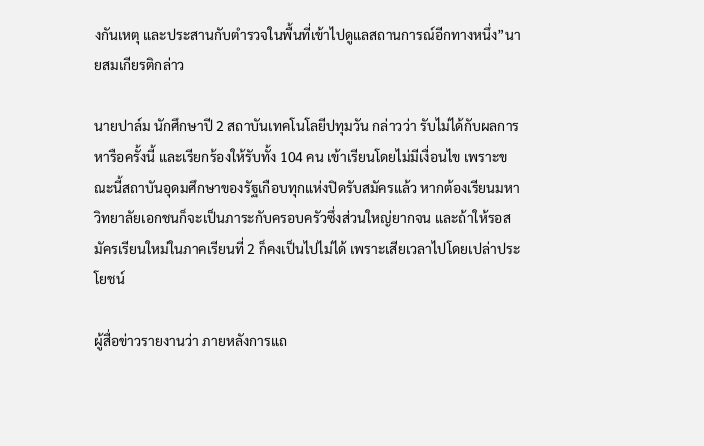งกันเหตุ และประสานกับตำรวจในพื้นที่เข้าไปดูแลสถานการณ์อีกทางหนึ่ง”นายสมเกียรติกล่าว

นายปาล์ม นักศึกษาปี 2 สถาบันเทคโนโลยีปทุมวัน กล่าวว่า รับไม่ได้กับผลการหารือครั้งนี้ และเรียกร้องให้รับทั้ง 104 คน เข้าเรียนโดยไม่มีเงื่อนไข เพราะขณะนี้สถาบันอุดมศึกษาของรัฐเกือบทุกแห่งปิดรับสมัครแล้ว หากต้องเรียนมหาวิทยาลัยเอกชนก็จะเป็นภาระกับครอบครัวซึ่งส่วนใหญ่ยากจน และถ้าให้รอสมัครเรียนใหม่ในภาคเรียนที่ 2 ก็คงเป็นไปไม่ได้ เพราะเสียเวลาไปโดยเปล่าประโยชน์

ผู้สื่อข่าวรายงานว่า ภายหลังการแถ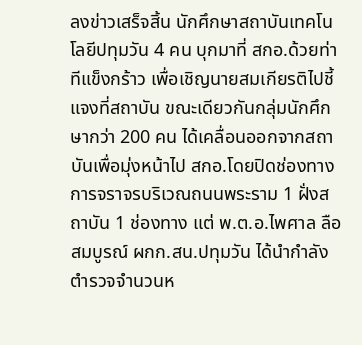ลงข่าวเสร็จสิ้น นักศึกษาสถาบันเทคโนโลยีปทุมวัน 4 คน บุกมาที่ สกอ.ด้วยท่าทีแข็งกร้าว เพื่อเชิญนายสมเกียรติไปชี้แจงที่สถาบัน ขณะเดียวกันกลุ่มนักศึกษากว่า 200 คน ได้เคลื่อนออกจากสถาบันเพื่อมุ่งหน้าไป สกอ.โดยปิดช่องทางการจราจรบริเวณถนนพระราม 1 ฝั่งสถาบัน 1 ช่องทาง แต่ พ.ต.อ.ไพศาล ลือสมบูรณ์ ผกก.สน.ปทุมวัน ได้นำกำลังตำรวจจำนวนห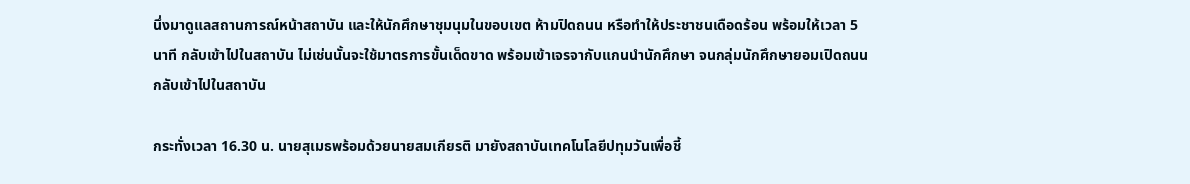นึ่งมาดูแลสถานการณ์หน้าสถาบัน และให้นักศึกษาชุมนุมในขอบเขต ห้ามปิดถนน หรือทำให้ประชาชนเดือดร้อน พร้อมให้เวลา 5 นาที กลับเข้าไปในสถาบัน ไม่เช่นนั้นจะใช้มาตรการขั้นเด็ดขาด พร้อมเข้าเจรจากับแกนนำนักศึกษา จนกลุ่มนักศึกษายอมเปิดถนน กลับเข้าไปในสถาบัน

กระทั่งเวลา 16.30 น. นายสุเมธพร้อมด้วยนายสมเกียรติ มายังสถาบันเทคโนโลยีปทุมวันเพื่อชี้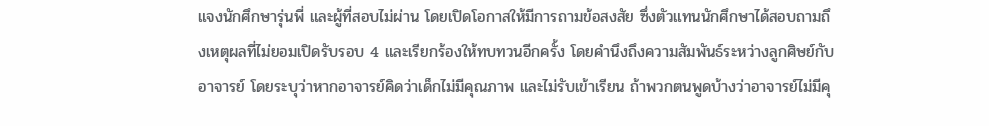แจงนักศึกษารุ่นพี่ และผู้ที่สอบไม่ผ่าน โดยเปิดโอกาสให้มีการถามข้อสงสัย ซึ่งตัวแทนนักศึกษาได้สอบถามถึงเหตุผลที่ไม่ยอมเปิดรับรอบ 4 และเรียกร้องให้ทบทวนอีกครั้ง โดยคำนึงถึงความสัมพันธ์ระหว่างลูกศิษย์กับอาจารย์ โดยระบุว่าหากอาจารย์คิดว่าเด็กไม่มีคุณภาพ และไม่รับเข้าเรียน ถ้าพวกตนพูดบ้างว่าอาจารย์ไม่มีคุ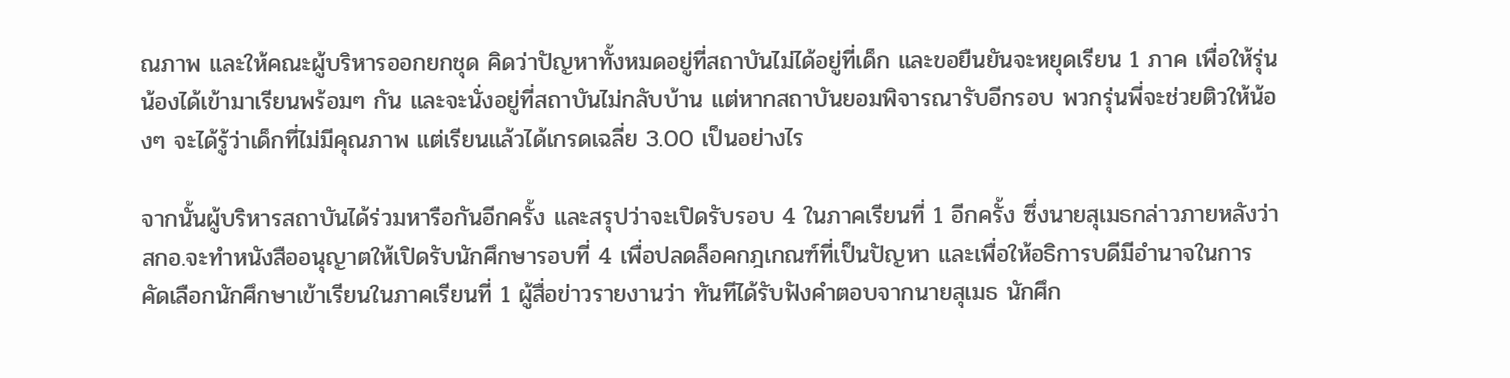ณภาพ และให้คณะผู้บริหารออกยกชุด คิดว่าปัญหาทั้งหมดอยู่ที่สถาบันไม่ได้อยู่ที่เด็ก และขอยืนยันจะหยุดเรียน 1 ภาค เพื่อให้รุ่นน้องได้เข้ามาเรียนพร้อมๆ กัน และจะนั่งอยู่ที่สถาบันไม่กลับบ้าน แต่หากสถาบันยอมพิจารณารับอีกรอบ พวกรุ่นพี่จะช่วยติวให้น้องๆ จะได้รู้ว่าเด็กที่ไม่มีคุณภาพ แต่เรียนแล้วได้เกรดเฉลี่ย 3.00 เป็นอย่างไร

จากนั้นผู้บริหารสถาบันได้ร่วมหารือกันอีกครั้ง และสรุปว่าจะเปิดรับรอบ 4 ในภาคเรียนที่ 1 อีกครั้ง ซึ่งนายสุเมธกล่าวภายหลังว่า สกอ.จะทำหนังสืออนุญาตให้เปิดรับนักศึกษารอบที่ 4 เพื่อปลดล็อคกฎเกณฑ์ที่เป็นปัญหา และเพื่อให้อธิการบดีมีอำนาจในการคัดเลือกนักศึกษาเข้าเรียนในภาคเรียนที่ 1 ผู้สื่อข่าวรายงานว่า ทันทีได้รับฟังคำตอบจากนายสุเมธ นักศึก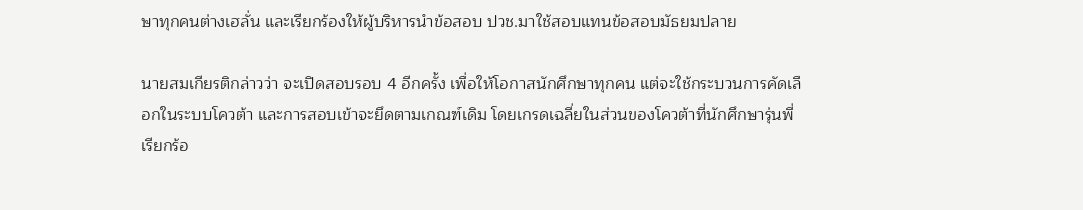ษาทุกคนต่างเฮลั่น และเรียกร้องให้ผู้บริหารนำข้อสอบ ปวช.มาใช้สอบแทนข้อสอบมัธยมปลาย

นายสมเกียรติกล่าวว่า จะเปิดสอบรอบ 4 อีกครั้ง เพื่อให้โอกาสนักศึกษาทุกคน แต่จะใช้กระบวนการคัดเลือกในระบบโควต้า และการสอบเข้าจะยึดตามเกณฑ์เดิม โดยเกรดเฉลี่ยในส่วนของโควต้าที่นักศึกษารุ่นพี่เรียกร้อ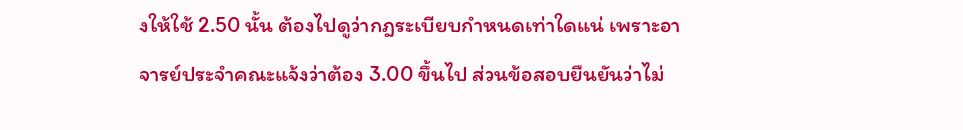งให้ใช้ 2.50 นั้น ต้องไปดูว่ากฎระเบียบกำหนดเท่าใดแน่ เพราะอาจารย์ประจำคณะแจ้งว่าต้อง 3.00 ขึ้นไป ส่วนข้อสอบยืนยันว่าไม่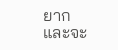ยาก และจะ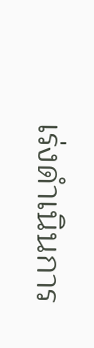เร่งดำเนินการ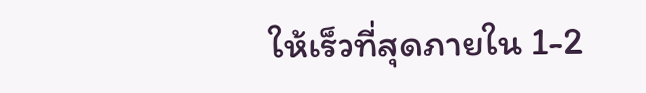ให้เร็วที่สุดภายใน 1-2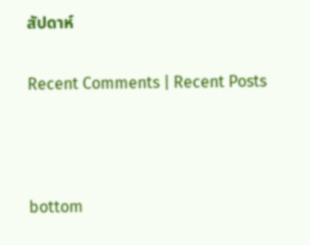สัปดาห์

Recent Comments | Recent Posts



bottom